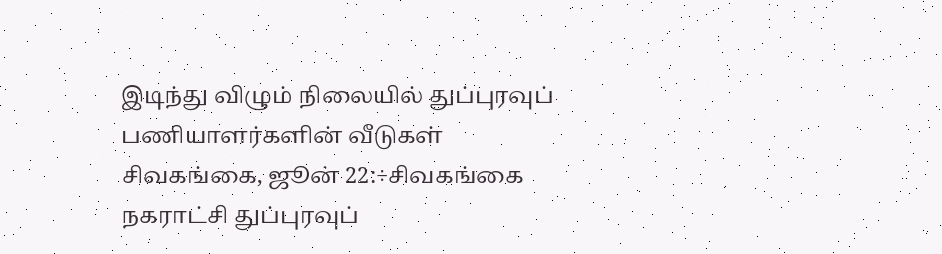இடிந்து விழும் நிலையில் துப்புரவுப் பணியாளர்களின் வீடுகள்
சிவகங்கை, ஜூன் 22:÷சிவகங்கை நகராட்சி துப்புரவுப்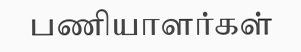பணியாளர்கள்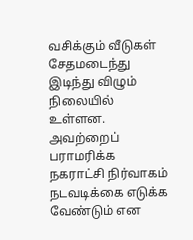வசிக்கும் வீடுகள் சேதமடைந்து இடிந்து விழும் நிலையில் உள்ளன. அவற்றைப் பராமரிக்க நகராட்சி நிர்வாகம் நடவடிக்கை எடுக்க வேண்டும் என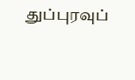துப்புரவுப்